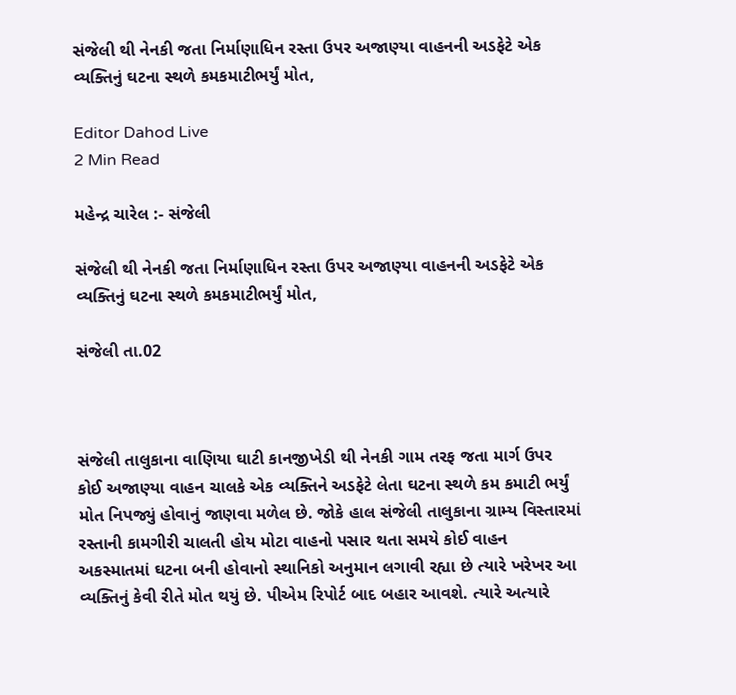સંજેલી થી નેનકી જતા નિર્માણાધિન રસ્તા ઉપર અજાણ્યા વાહનની અડફેટે એક વ્યક્તિનું ઘટના સ્થળે કમકમાટીભર્યું મોત,

Editor Dahod Live
2 Min Read

મહેન્દ્ર ચારેલ :- સંજેલી

સંજેલી થી નેનકી જતા નિર્માણાધિન રસ્તા ઉપર અજાણ્યા વાહનની અડફેટે એક વ્યક્તિનું ઘટના સ્થળે કમકમાટીભર્યું મોત,

સંજેલી તા.02



સંજેલી તાલુકાના વાણિયા ઘાટી કાનજીખેડી થી નેનકી ગામ તરફ જતા માર્ગ ઉપર કોઈ અજાણ્યા વાહન ચાલકે એક વ્યક્તિને અડફેટે લેતા ઘટના સ્થળે કમ કમાટી ભર્યું મોત નિપજ્યું હોવાનું જાણવા મળેલ છે. જોકે હાલ સંજેલી તાલુકાના ગ્રામ્ય વિસ્તારમાં રસ્તાની કામગીરી ચાલતી હોય મોટા વાહનો પસાર થતા સમયે કોઈ વાહન અકસ્માતમાં ઘટના બની હોવાનો સ્થાનિકો અનુમાન લગાવી રહ્યા છે ત્યારે ખરેખર આ વ્યક્તિનું કેવી રીતે મોત થયું છે. પીએમ રિપોર્ટ બાદ બહાર આવશે. ત્યારે અત્યારે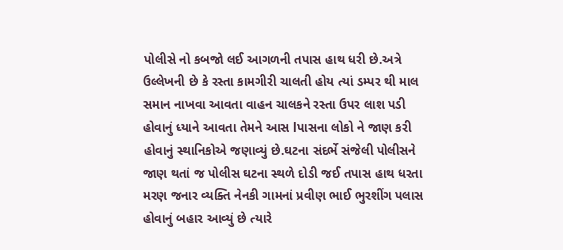પોલીસે નો કબજો લઈ આગળની તપાસ હાથ ધરી છે.અત્રે ઉલ્લેખની છે કે રસ્તા કામગીરી ચાલતી હોય ત્યાં ડમ્પર થી માલ સમાન નાખવા આવતા વાહન ચાલકને રસ્તા ઉપર લાશ પડી હોવાનું ધ્યાને આવતા તેમને આસ lપાસના લોકો ને જાણ કરી હોવાનું સ્થાનિકોએ જણાવ્યું છે.ઘટના સંદર્ભે સંજેલી પોલીસને જાણ થતાં જ પોલીસ ઘટના સ્થળે દોડી જઈ તપાસ હાથ ધરતા મરણ જનાર વ્યક્તિ નેનકી ગામનાં પ્રવીણ ભાઈ ભુરશીંગ પલાસ હોવાનું બહાર આવ્યું છે ત્યારે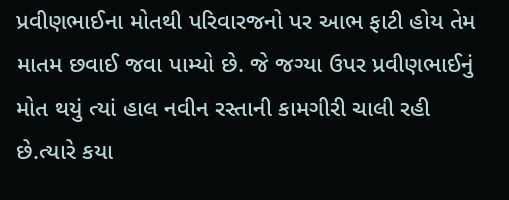પ્રવીણભાઈના મોતથી પરિવારજનો પર આભ ફાટી હોય તેમ માતમ છવાઈ જવા પામ્યો છે. જે જગ્યા ઉપર પ્રવીણભાઈનું મોત થયું ત્યાં હાલ નવીન રસ્તાની કામગીરી ચાલી રહી છે.ત્યારે કયા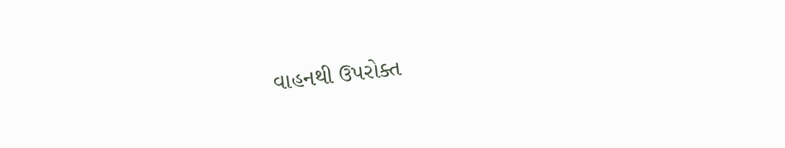વાહનથી ઉપરોક્ત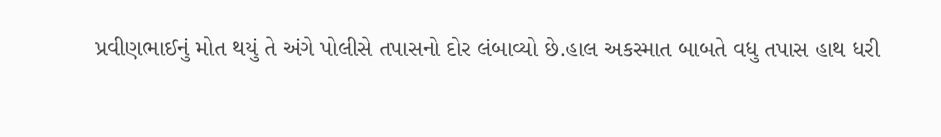પ્રવીણભાઈનું મોત થયું તે અંગે પોલીસે તપાસનો દોર લંબાવ્યો છે.હાલ અકસ્માત બાબતે વધુ તપાસ હાથ ધરી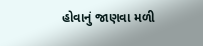હોવાનું જાણવા મળી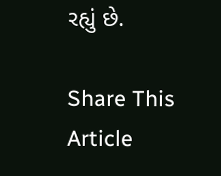રહ્યું છે.

Share This Article